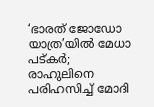‘ഭാരത് ജോഡോ യാത്ര’യില്‍ മേധാ പട്കര്‍; രാഹുലിനെ പരിഹസിച്ച് മോദി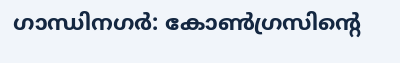ഗാന്ധിനഗര്‍: കോണ്‍ഗ്രസിന്റെ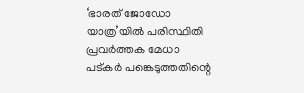‘ഭാരത് ജോഡോ യാത്ര’യില്‍ പരിസ്ഥിതി പ്രവര്‍ത്തക മേധാ പട്കര്‍ പങ്കെടുത്തതിന്റെ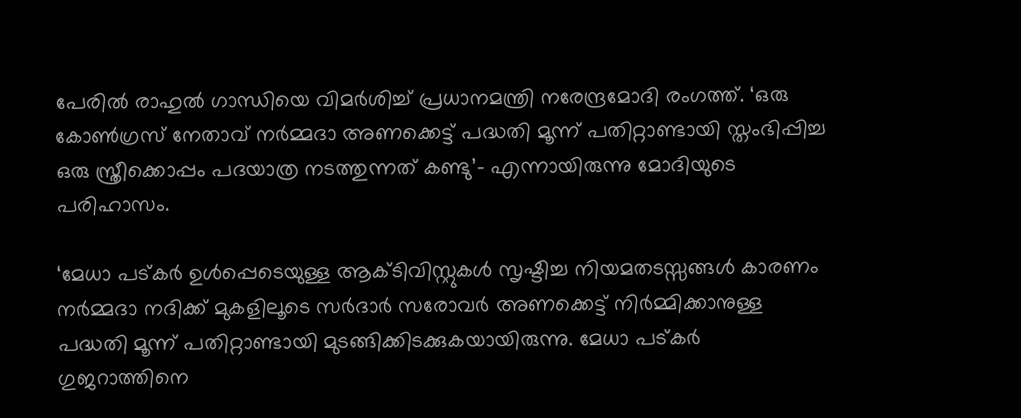പേരില്‍ രാഹുല്‍ ഗാന്ധിയെ വിമര്‍ശിച്ച് പ്രധാനമന്ത്രി നരേന്ദ്രമോദി രംഗത്ത്. ‘ഒരു കോണ്‍ഗ്രസ് നേതാവ് നര്‍മ്മദാ അണക്കെട്ട് പദ്ധതി മൂന്ന് പതിറ്റാണ്ടായി സ്തംഭിപ്പിച്ച ഒരു സ്ത്രീക്കൊപ്പം പദയാത്ര നടത്തുന്നത് കണ്ടു’- എന്നായിരുന്നു മോദിയുടെ പരിഹാസം.

‘മേധാ പട്കര്‍ ഉള്‍പ്പെടെയുള്ള ആക്ടിവിസ്റ്റുകള്‍ സൃഷ്ടിച്ച നിയമതടസ്സങ്ങള്‍ കാരണം നര്‍മ്മദാ നദിക്ക് മുകളിലൂടെ സര്‍ദാര്‍ സരോവര്‍ അണക്കെട്ട് നിര്‍മ്മിക്കാനുള്ള പദ്ധതി മൂന്ന് പതിറ്റാണ്ടായി മുടങ്ങിക്കിടക്കുകയായിരുന്നു. മേധാ പട്കര്‍ ഗുജറാത്തിനെ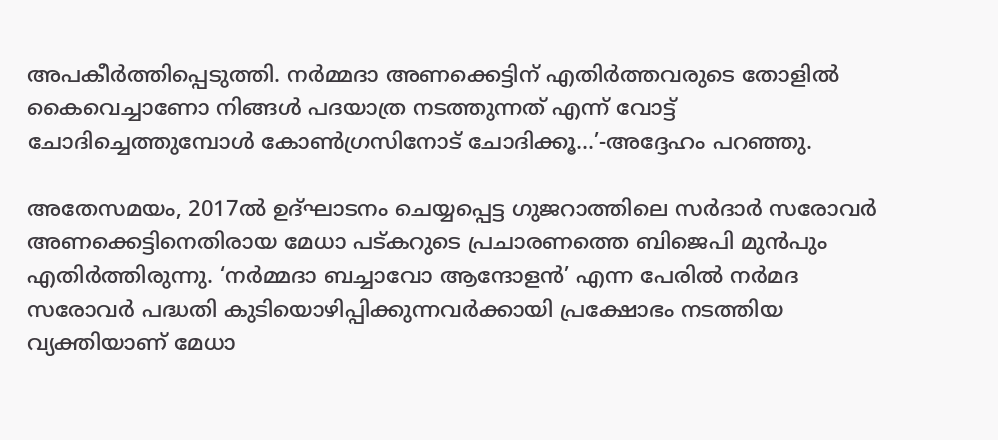അപകീര്‍ത്തിപ്പെടുത്തി. നര്‍മ്മദാ അണക്കെട്ടിന് എതിര്‍ത്തവരുടെ തോളില്‍ കൈവെച്ചാണോ നിങ്ങള്‍ പദയാത്ര നടത്തുന്നത് എന്ന് വോട്ട് ചോദിച്ചെത്തുമ്പോള്‍ കോണ്‍ഗ്രസിനോട് ചോദിക്കൂ…’-അദ്ദേഹം പറഞ്ഞു.

അതേസമയം, 2017ല്‍ ഉദ്ഘാടനം ചെയ്യപ്പെട്ട ഗുജറാത്തിലെ സര്‍ദാര്‍ സരോവര്‍ അണക്കെട്ടിനെതിരായ മേധാ പട്കറുടെ പ്രചാരണത്തെ ബിജെപി മുന്‍പും എതിര്‍ത്തിരുന്നു. ‘നര്‍മ്മദാ ബച്ചാവോ ആന്ദോളന്‍’ എന്ന പേരില്‍ നര്‍മദ സരോവര്‍ പദ്ധതി കുടിയൊഴിപ്പിക്കുന്നവര്‍ക്കായി പ്രക്ഷോഭം നടത്തിയ വ്യക്തിയാണ് മേധാ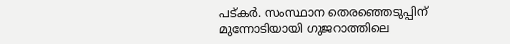പട്കര്‍. സംസ്ഥാന തെരഞ്ഞെടുപ്പിന് മുന്നോടിയായി ഗുജറാത്തിലെ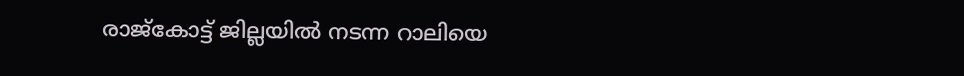രാജ്കോട്ട് ജില്ലയില്‍ നടന്ന റാലിയെ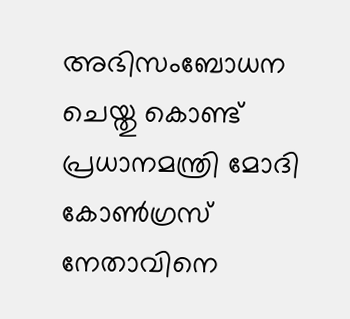അഭിസംബോധന ചെയ്തു കൊണ്ട് പ്രധാനമന്ത്രി മോദി കോണ്‍ഗ്രസ് നേതാവിനെ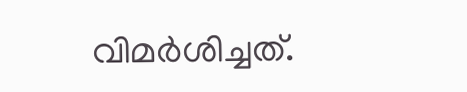വിമര്‍ശിച്ചത്.